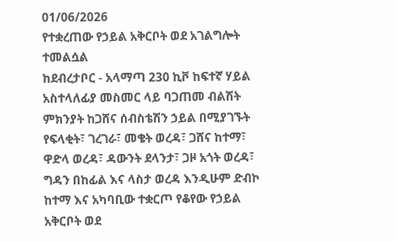01/06/2026
የተቋረጠው የኃይል አቅርቦት ወደ አገልግሎት ተመልሷል
ከደብረታቦር - አላማጣ 230 ኪቮ ከፍተኛ ሃይል አስተላለፊያ መስመር ላይ ባጋጠመ ብልሽት ምክንያት ከጋሸና ሰብስቴሽን ኃይል በሚያገኙት የፍላቂት፣ ገረገራ፣ መቄት ወረዳ፣ ጋሸና ከተማ፣ ዋድላ ወረዳ፣ ዳውንት ደላንታ፣ ጋዞ አጎት ወረዳ፣ ግዳን በከፊል እና ላስታ ወረዳ እንዲሁም ድብኮ ከተማ እና አካባቢው ተቋርጦ የቆየው የኃይል አቅርቦት ወደ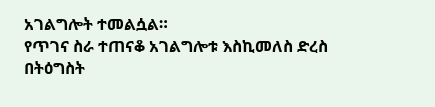አገልግሎት ተመልሷል።
የጥገና ስራ ተጠናቆ አገልግሎቱ እስኪመለስ ድረስ በትዕግስት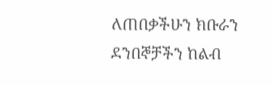ለጠበቃችሁን ክቡራን ደንበኞቻችን ከልብ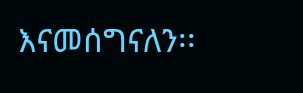እናመሰግናለን፡፡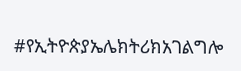#የኢትዮጵያኤሌክትሪክአገልግሎ